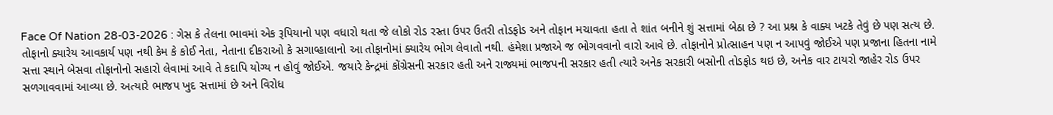Face Of Nation 28-03-2026 : ગેસ કે તેલના ભાવમાં એક રૂપિયાનો પણ વધારો થતા જે લોકો રોડ રસ્તા ઉપર ઉતરી તોડફોડ અને તોફાન મચાવતા હતા તે શાંત બનીને શું સત્તામાં બેઠા છે ? આ પ્રશ્ન કે વાક્ય ખટકે તેવું છે પણ સત્ય છે. તોફાનો ક્યારેય આવકાર્ય પણ નથી કેમ કે કોઈ નેતા, નેતાના દીકરાઓ કે સગાવ્હાલાનો આ તોફાનોમાં ક્યારેય ભોગ લેવાતો નથી. હંમેશા પ્રજાએ જ ભોગવવાનો વારો આવે છે. તોફાનોને પ્રોત્સાહન પણ ન આપવું જોઈએ પણ પ્રજાના હિતના નામે સત્તા સ્થાને બેસવા તોફાનોનો સહારો લેવામાં આવે તે કદાપિ યોગ્ય ન હોવું જોઈએ. જયારે કેન્દ્રમાં કોંગ્રેસની સરકાર હતી અને રાજ્યમાં ભાજપની સરકાર હતી ત્યારે અનેક સરકારી બસોની તોડફોડ થઇ છે, અનેક વાર ટાયરો જાહેર રોડ ઉપર સળગાવવામાં આવ્યા છે. અત્યારે ભાજપ ખુદ સત્તામાં છે અને વિરોધ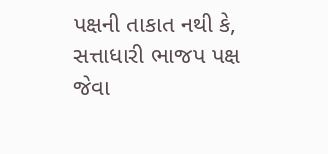પક્ષની તાકાત નથી કે, સત્તાધારી ભાજપ પક્ષ જેવા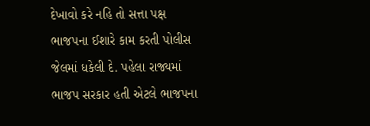દેખાવો કરે નહિ તો સત્તા પક્ષ ભાજપના ઈશારે કામ કરતી પોલીસ જેલમાં ધકેલી દે. પહેલા રાજ્યમાં ભાજપ સરકાર હતી એટલે ભાજપના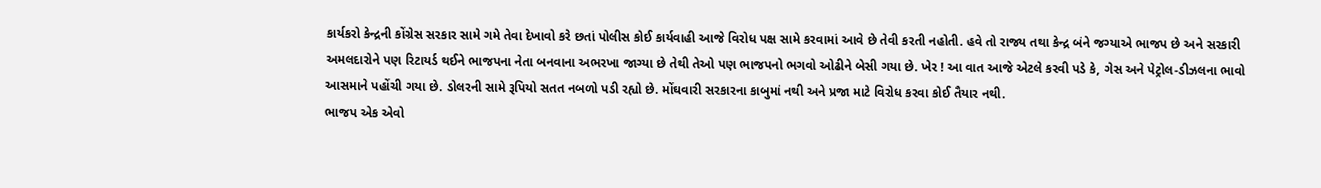કાર્યકરો કેન્દ્રની કોંગ્રેસ સરકાર સામે ગમે તેવા દેખાવો કરે છતાં પોલીસ કોઈ કાર્યવાહી આજે વિરોધ પક્ષ સામે કરવામાં આવે છે તેવી કરતી નહોતી. હવે તો રાજ્ય તથા કેન્દ્ર બંને જગ્યાએ ભાજપ છે અને સરકારી અમલદારોને પણ રિટાયર્ડ થઈને ભાજપના નેતા બનવાના અભરખા જાગ્યા છે તેથી તેઓ પણ ભાજપનો ભગવો ઓઢીને બેસી ગયા છે. ખેર ! આ વાત આજે એટલે કરવી પડે કે, ગેસ અને પેટ્રોલ-ડીઝલના ભાવો આસમાને પહોંચી ગયા છે. ડોલરની સામે રૂપિયો સતત નબળો પડી રહ્યો છે. મોંઘવારી સરકારના કાબુમાં નથી અને પ્રજા માટે વિરોધ કરવા કોઈ તૈયાર નથી.
ભાજપ એક એવો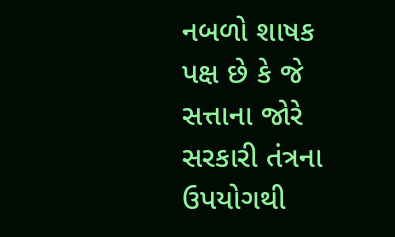નબળો શાષક પક્ષ છે કે જે સત્તાના જોરે સરકારી તંત્રના ઉપયોગથી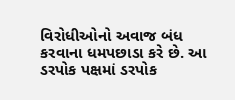વિરોધીઓનો અવાજ બંધ કરવાના ધમપછાડા કરે છે. આ ડરપોક પક્ષમાં ડરપોક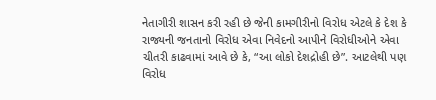નેતાગીરી શાસન કરી રહી છે જેની કામગીરીનો વિરોધ એટલે કે દેશ કે રાજ્યની જનતાનો વિરોધ એવા નિવેદનો આપીને વિરોધીઓને એવા ચીતરી કાઢવામાં આવે છે કે, “આ લોકો દેશદ્રોહી છે”. આટલેથી પણ વિરોધ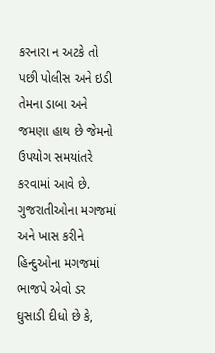કરનારા ન અટકે તો પછી પોલીસ અને ઇડી તેમના ડાબા અને જમણા હાથ છે જેમનો ઉપયોગ સમયાંતરે કરવામાં આવે છે. ગુજરાતીઓના મગજમાં અને ખાસ કરીને હિન્દુઓના મગજમાં ભાજપે એવો ડર ઘુસાડી દીધો છે કે,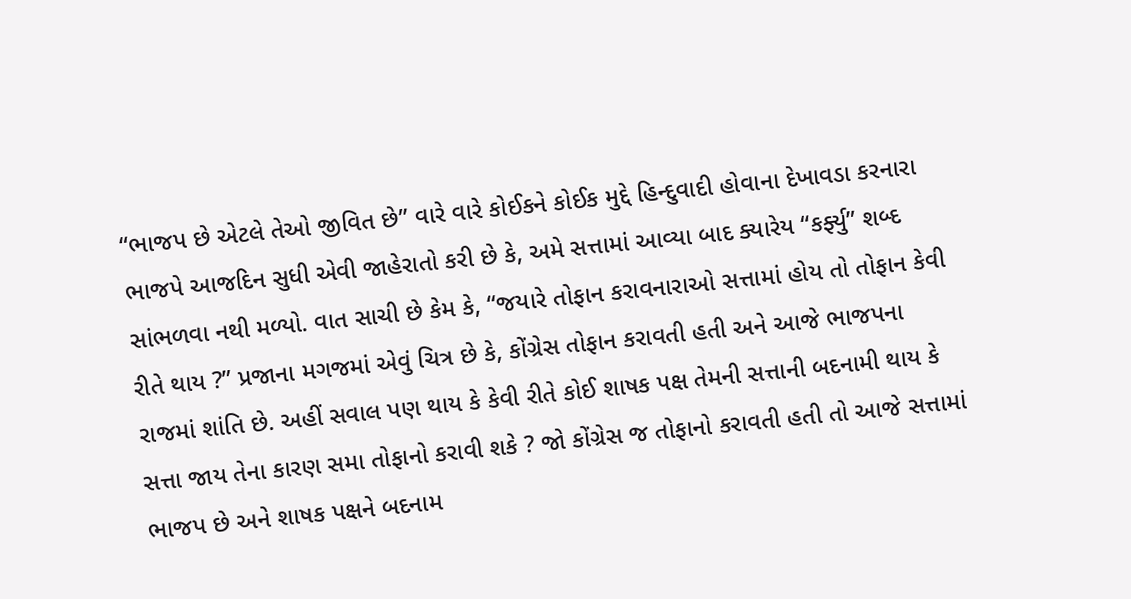“ભાજપ છે એટલે તેઓ જીવિત છે” વારે વારે કોઈકને કોઈક મુદ્દે હિન્દુવાદી હોવાના દેખાવડા કરનારા ભાજપે આજદિન સુધી એવી જાહેરાતો કરી છે કે, અમે સત્તામાં આવ્યા બાદ ક્યારેય “કર્ફ્યુ” શબ્દ સાંભળવા નથી મળ્યો. વાત સાચી છે કેમ કે, “જયારે તોફાન કરાવનારાઓ સત્તામાં હોય તો તોફાન કેવી રીતે થાય ?” પ્રજાના મગજમાં એવું ચિત્ર છે કે, કોંગ્રેસ તોફાન કરાવતી હતી અને આજે ભાજપના રાજમાં શાંતિ છે. અહીં સવાલ પણ થાય કે કેવી રીતે કોઈ શાષક પક્ષ તેમની સત્તાની બદનામી થાય કે સત્તા જાય તેના કારણ સમા તોફાનો કરાવી શકે ? જો કોંગ્રેસ જ તોફાનો કરાવતી હતી તો આજે સત્તામાં ભાજપ છે અને શાષક પક્ષને બદનામ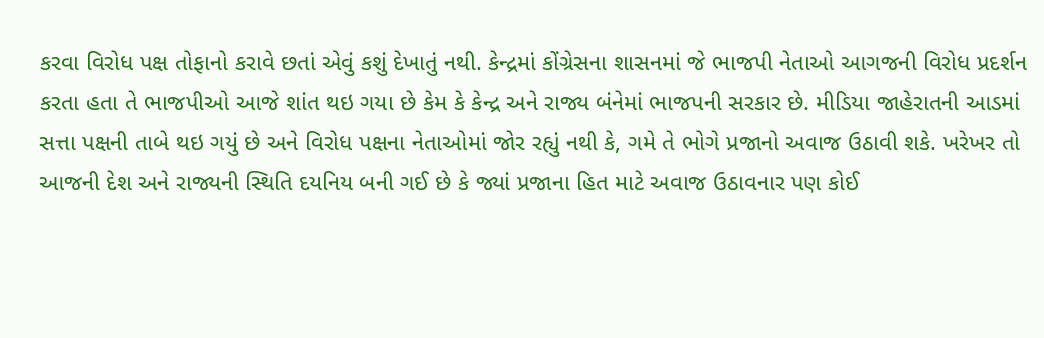કરવા વિરોધ પક્ષ તોફાનો કરાવે છતાં એવું કશું દેખાતું નથી. કેન્દ્રમાં કોંગ્રેસના શાસનમાં જે ભાજપી નેતાઓ આગજની વિરોધ પ્રદર્શન કરતા હતા તે ભાજપીઓ આજે શાંત થઇ ગયા છે કેમ કે કેન્દ્ર અને રાજ્ય બંનેમાં ભાજપની સરકાર છે. મીડિયા જાહેરાતની આડમાં સત્તા પક્ષની તાબે થઇ ગયું છે અને વિરોધ પક્ષના નેતાઓમાં જોર રહ્યું નથી કે, ગમે તે ભોગે પ્રજાનો અવાજ ઉઠાવી શકે. ખરેખર તો આજની દેશ અને રાજ્યની સ્થિતિ દયનિય બની ગઈ છે કે જ્યાં પ્રજાના હિત માટે અવાજ ઉઠાવનાર પણ કોઈ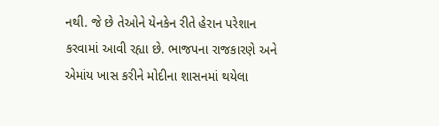નથી. જે છે તેઓને યેનકેન રીતે હેરાન પરેશાન કરવામાં આવી રહ્યા છે. ભાજપના રાજકારણે અને એમાંય ખાસ કરીને મોદીના શાસનમાં થયેલા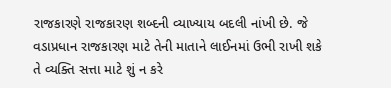રાજકારણે રાજકારણ શબ્દની વ્યાખ્યાય બદલી નાંખી છે. જે વડાપ્રધાન રાજકારણ માટે તેની માતાને લાઈનમાં ઉભી રાખી શકે તે વ્યક્તિ સત્તા માટે શું ન કરે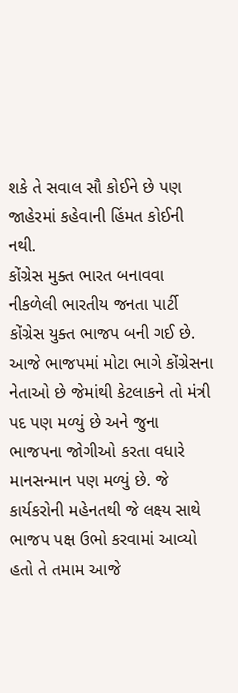શકે તે સવાલ સૌ કોઈને છે પણ જાહેરમાં કહેવાની હિંમત કોઈની નથી.
કોંગ્રેસ મુક્ત ભારત બનાવવા નીકળેલી ભારતીય જનતા પાર્ટી કોંગ્રેસ યુક્ત ભાજપ બની ગઈ છે. આજે ભાજપમાં મોટા ભાગે કોંગ્રેસના નેતાઓ છે જેમાંથી કેટલાકને તો મંત્રી પદ પણ મળ્યું છે અને જુના ભાજપના જોગીઓ કરતા વધારે માનસન્માન પણ મળ્યું છે. જે કાર્યકરોની મહેનતથી જે લક્ષ્ય સાથે ભાજપ પક્ષ ઉભો કરવામાં આવ્યો હતો તે તમામ આજે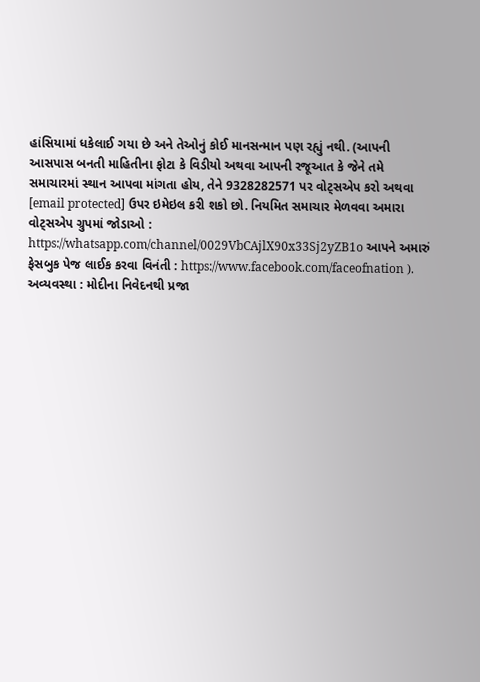હાંસિયામાં ધકેલાઈ ગયા છે અને તેઓનું કોઈ માનસન્માન પણ રહ્યું નથી. (આપની આસપાસ બનતી માહિતીના ફોટા કે વિડીયો અથવા આપની રજૂઆત કે જેને તમે સમાચારમાં સ્થાન આપવા માંગતા હોય, તેને 9328282571 પર વોટ્સએપ કરો અથવા [email protected] ઉપર ઇમેઇલ કરી શકો છો. નિયમિત સમાચાર મેળવવા અમારા વોટ્સએપ ગ્રુપમાં જોડાઓ : https://whatsapp.com/channel/0029VbCAjlX90x33Sj2yZB1o આપને અમારું ફેસબુક પેજ લાઈક કરવા વિનંતી : https://www.facebook.com/faceofnation ).
અવ્યવસ્થા : મોદીના નિવેદનથી પ્રજા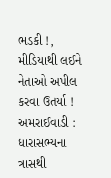ભડકી !, મીડિયાથી લઈને નેતાઓ અપીલ કરવા ઉતર્યા !
અમરાઈવાડી : ધારાસભ્યના ત્રાસથી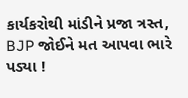કાર્યકરોથી માંડીને પ્રજા ત્રસ્ત, BJP જોઈને મત આપવા ભારે પડ્યા !